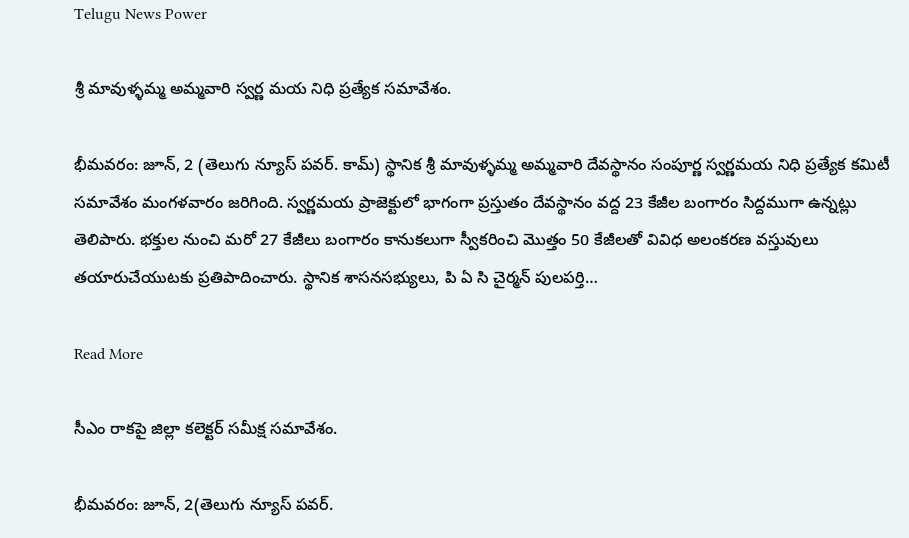Telugu News Power

శ్రీ మావుళ్ళమ్మ అమ్మవారి స్వర్ణ మయ నిధి ప్రత్యేక సమావేశం.

భీమవరం: జూన్, 2 (తెలుగు న్యూస్ పవర్. కామ్) స్థానిక శ్రీ మావుళ్ళమ్మ అమ్మవారి దేవస్థానం సంపూర్ణ స్వర్ణమయ నిధి ప్రత్యేక కమిటీ సమావేశం మంగళవారం జరిగింది. స్వర్ణమయ ప్రాజెక్టులో భాగంగా ప్రస్తుతం దేవస్థానం వద్ద 23 కేజీల బంగారం సిద్దముగా ఉన్నట్లు తెలిపారు. భక్తుల నుంచి మరో 27 కేజీలు బంగారం కానుకలుగా స్వీకరించి మొత్తం 50 కేజీలతో వివిధ అలంకరణ వస్తువులు తయారుచేయుటకు ప్రతిపాదించారు. స్థానిక శాసనసభ్యులు, పి ఏ సి చైర్మన్ పులపర్తి…

Read More

సీఎం రాకపై జిల్లా కలెక్టర్ సమీక్ష సమావేశం.

భీమవరం: జూన్, 2(తెలుగు న్యూస్ పవర్.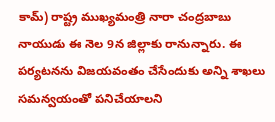కామ్) రాష్ట్ర ముఖ్యమంత్రి నారా చంద్రబాబు నాయుడు ఈ నెల 9న జిల్లాకు రానున్నారు. ఈ పర్యటనను విజయవంతం చేసేందుకు అన్ని శాఖలు సమన్వయంతో పనిచేయాలని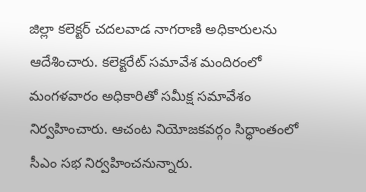జిల్లా కలెక్టర్ చదలవాడ నాగరాణి అధికారులను ఆదేశించారు. కలెక్టరేట్ సమావేశ మందిరంలో మంగళవారం అధికారితో సమీక్ష సమావేశం నిర్వహించారు. ఆచంట నియోజకవర్గం సిద్ధాంతంలో సీఎం సభ నిర్వహించనున్నారు.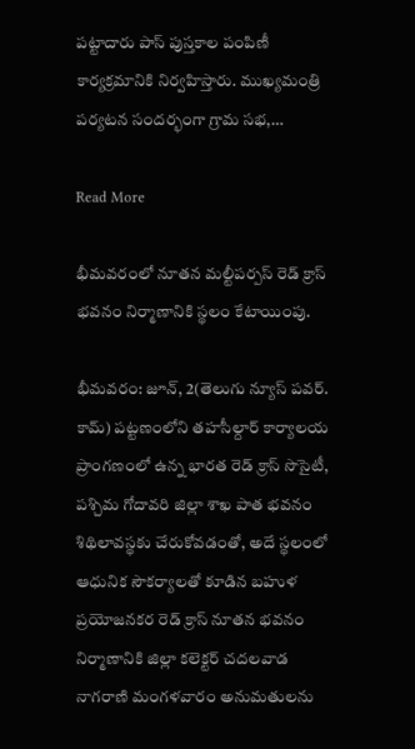పట్టాదారు పాస్ పుస్తకాల పంపిణీ కార్యక్రమానికి నిర్వహిస్తారు. ముఖ్యమంత్రి పర్యటన సందర్భంగా గ్రామ సభ,…

Read More

భీమవరంలో నూతన మల్టీపర్పస్ రెడ్ క్రాస్ భవనం నిర్మాణానికి స్థలం కేటాయింపు.

భీమవరం: జూన్, 2(తెలుగు న్యూస్ పవర్. కామ్) పట్టణంలోని తహసీల్దార్ కార్యాలయ ప్రాంగణంలో ఉన్న భారత రెడ్ క్రాస్ సొసైటీ, పశ్చిమ గోదావరి జిల్లా శాఖ పాత భవనం శిథిలావస్థకు చేరుకోవడంతో, అదే స్థలంలో ఆధునిక సౌకర్యాలతో కూడిన బహుళ ప్రయోజనకర రెడ్ క్రాస్ నూతన భవనం నిర్మాణానికి జిల్లా కలెక్టర్ చదలవాడ నాగరాణి మంగళవారం అనుమతులను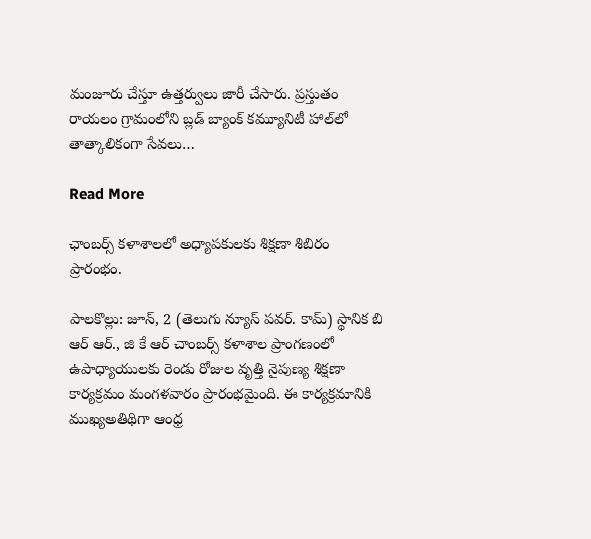మంజూరు చేస్తూ ఉత్తర్వులు జారీ చేసారు. ప్రస్తుతం రాయలం గ్రామంలోని బ్లడ్ బ్యాంక్ కమ్యూనిటీ హాల్‌లో తాత్కాలికంగా సేవలు…

Read More

ఛాంబర్స్ కళాశాలలో అధ్యాపకులకు శిక్షణా శిబిరం ప్రారంభం.

పాలకొల్లు: జూన్, 2 (తెలుగు న్యూస్ పవర్. కామ్) స్థానిక బి ఆర్ ఆర్., జి కే ఆర్ చాంబర్స్ కళాశాల ప్రాంగణంలో ఉపాధ్యాయులకు రెండు రోజుల వృత్తి నైపుణ్య శిక్షణా కార్యక్రమం మంగళవారం ప్రారంభమైంది. ఈ కార్యక్రమానికి ముఖ్యఅతిథిగా ఆంధ్ర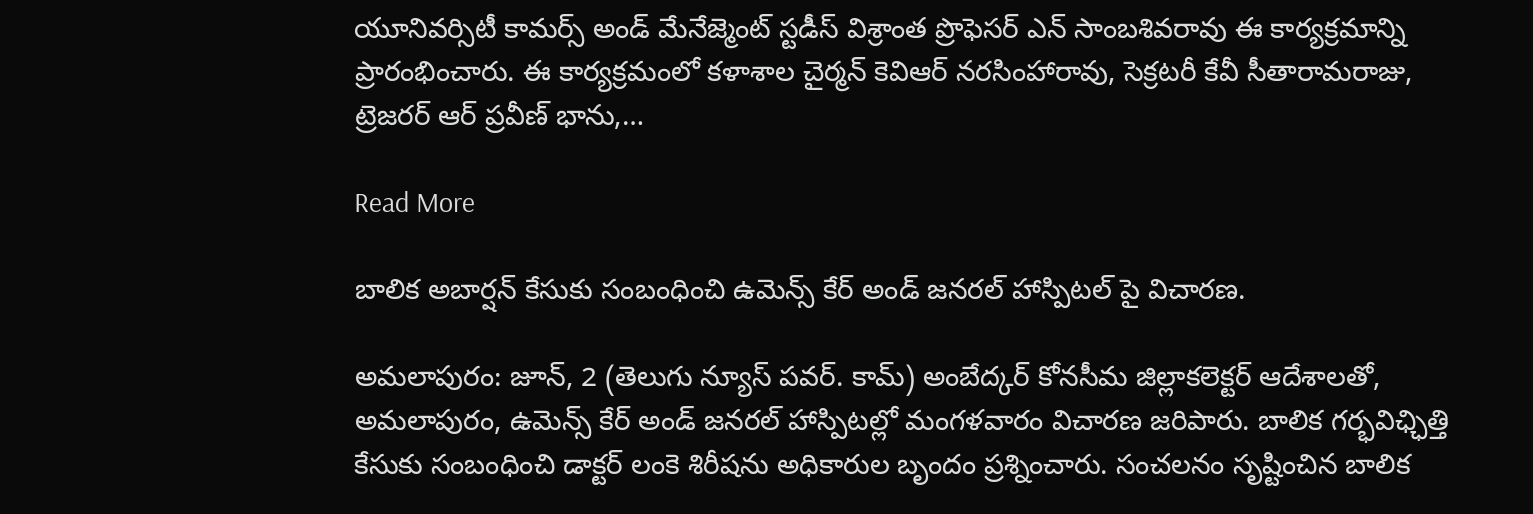యూనివర్సిటీ కామర్స్ అండ్ మేనేజ్మెంట్ స్టడీస్ విశ్రాంత ప్రొఫెసర్ ఎన్ సాంబశివరావు ఈ కార్యక్రమాన్ని ప్రారంభించారు. ఈ కార్యక్రమంలో కళాశాల చైర్మన్ కెవిఆర్ నరసింహారావు, సెక్రటరీ కేవీ సీతారామరాజు, ట్రెజరర్ ఆర్ ప్రవీణ్ భాను,…

Read More

బాలిక అబార్షన్ కేసుకు సంబంధించి ఉమెన్స్ కేర్ అండ్ జనరల్ హాస్పిటల్ పై విచారణ.

అమలాపురం: జూన్, 2 (తెలుగు న్యూస్ పవర్. కామ్) అంబేద్కర్ కోనసీమ జిల్లాకలెక్టర్ ఆదేశాలతో, అమలాపురం, ఉమెన్స్ కేర్ అండ్ జనరల్ హాస్పిటల్లో మంగళవారం విచారణ జరిపారు. బాలిక గర్భవిఛ్ఛిత్తి కేసుకు సంబంధించి డాక్టర్ లంకె శిరీషను అధికారుల బృందం ప్రశ్నించారు. సంచలనం సృష్టించిన బాలిక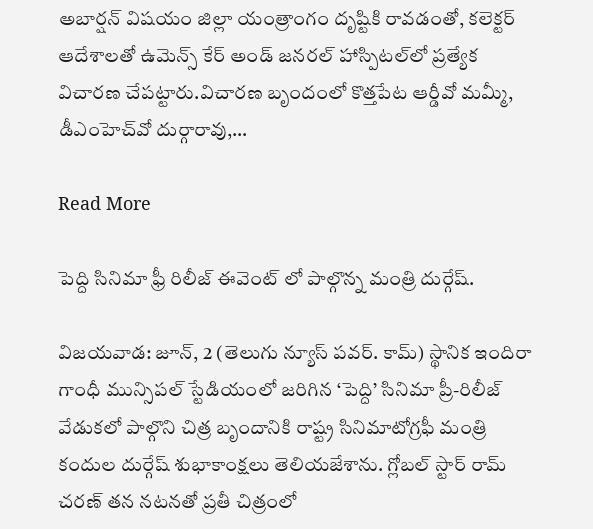అబార్షన్ విషయం జిల్లా యంత్రాంగం దృష్టికి రావడంతో, కలెక్టర్ ఆదేశాలతో ఉమెన్స్ కేర్ అండ్ జనరల్ హాస్పిటల్‌లో ప్రత్యేక విచారణ చేపట్టారు.విచారణ బృందంలో కొత్తపేట ఆర్డీవో మమ్మీ, డీఎంహెచ్‌వో దుర్గారావు,…

Read More

పెద్ది సినిమా ఫ్రీ రిలీజ్ ఈవెంట్ లో పాల్గొన్న మంత్రి దుర్గేష్.

విజయవాడ: జూన్, 2 (తెలుగు న్యూస్ పవర్. కామ్) స్థానిక ఇందిరా గాంధీ మున్సిపల్ స్టేడియంలో జరిగిన ‘పెద్ది’ సినిమా ప్రీ-రిలీజ్ వేడుకలో పాల్గొని చిత్ర బృందానికి రాష్ట్ర సినిమాటోగ్రఫీ మంత్రి కందుల దుర్గేష్ శుభాకాంక్షలు తెలియజేశాను. గ్లోబల్ స్టార్ రామ్ చరణ్ తన నటనతో ప్రతీ చిత్రంలో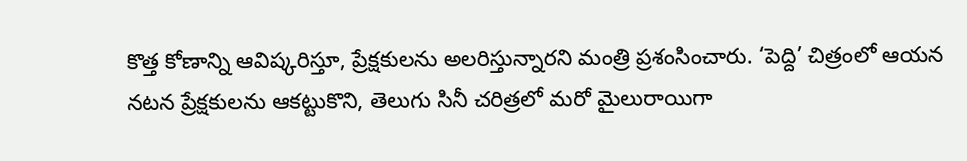కొత్త కోణాన్ని ఆవిష్కరిస్తూ, ప్రేక్షకులను అలరిస్తున్నారని మంత్రి ప్రశంసించారు. ‘పెద్ది’ చిత్రంలో ఆయన నటన ప్రేక్షకులను ఆకట్టుకొని, తెలుగు సినీ చరిత్రలో మరో మైలురాయిగా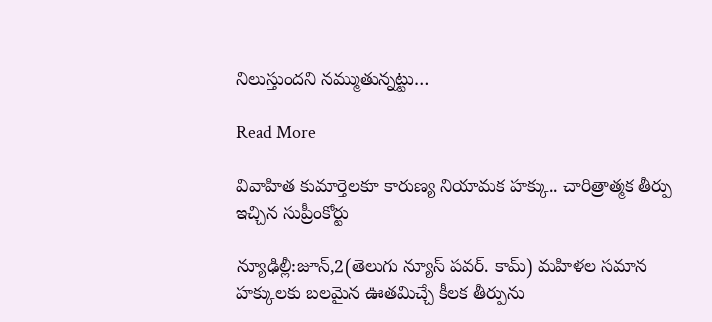నిలుస్తుందని నమ్ముతున్నట్టు…

Read More

వివాహిత కుమార్తెలకూ కారుణ్య నియామక హక్కు.. చారిత్రాత్మక తీర్పు ఇచ్చిన సుప్రీంకోర్టు

న్యూఢిల్లీ:జూన్,2(తెలుగు న్యూస్ పవర్. కామ్) మహిళల సమాన హక్కులకు బలమైన ఊతమిచ్చే కీలక తీర్పును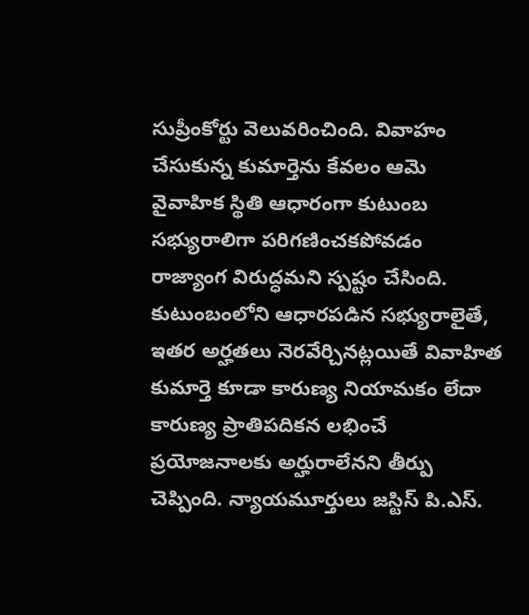సుప్రీంకోర్టు వెలువరించింది. వివాహం చేసుకున్న కుమార్తెను కేవలం ఆమె వైవాహిక స్థితి ఆధారంగా కుటుంబ సభ్యురాలిగా పరిగణించకపోవడం రాజ్యాంగ విరుద్ధమని స్పష్టం చేసింది. కుటుంబంలోని ఆధారపడిన సభ్యురాలైతే, ఇతర అర్హతలు నెరవేర్చినట్లయితే వివాహిత కుమార్తె కూడా కారుణ్య నియామకం లేదా కారుణ్య ప్రాతిపదికన లభించే ప్రయోజనాలకు అర్హురాలేనని తీర్పు చెప్పింది. న్యాయమూర్తులు జస్టిస్ పి.ఎస్.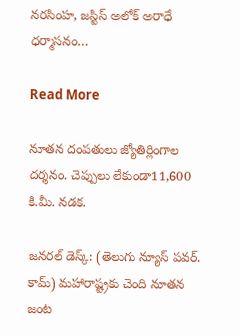నరసింహ, జస్టిస్ అలోక్ అరాధే ధర్మాసనం…

Read More

నూతన దంపతులు జ్యోతిర్లింగాల దర్శనం. చెప్పులు లేకుండా11,600 కి.మీ. నడక.

జనరల్ డెస్క్: (తెలుగు న్యూస్ పవర్. కామ్) మహారాష్ట్రకు చెంది నూతన జంట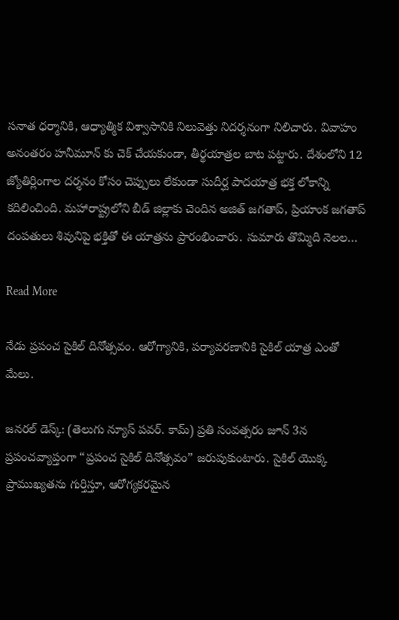సనాత ధర్మానికి, ఆధ్యాత్మిక విశ్వాసానికి నిలువెత్తు నిదర్శనంగా నిలిచారు. వివాహం అనంతరం హనీమూన్ కు చెక్ చేయకుండా, తీర్థయాత్రల బాట పట్టారు. దేశంలోని 12 జ్యోతిర్లింగాల దర్శనం కోసం చెప్పులు లేకుండా సుదీర్ఘ పాదయాత్ర భక్త లోకాన్ని కదిలించింది. మహారాష్ట్రలోని బీడ్ జిల్లాకు చెందిన అజిత్ జగతాప్, ప్రియాంక జగతాప్ దంపతులు శివునిపై భక్తితో ఈ యాత్రను ప్రారంభించారు. సుమారు తొమ్మిది నెలల…

Read More

నేడు ప్రపంచ సైకిల్ దినోత్సవం. ఆరోగ్యానికి, పర్యావరణానికి సైకిల్ యాత్ర ఎంతో మేలు.

జనరల్ డెస్క్: (తెలుగు న్యూస్ పవర్. కామ్) ప్రతి సంవత్సరం జూన్ 3న ప్రపంచవ్యాప్తంగా “ప్రపంచ సైకిల్ దినోత్సవం” జరుపుకుంటారు. సైకిల్ యొక్క ప్రాముఖ్యతను గుర్తిస్తూ, ఆరోగ్యకరమైన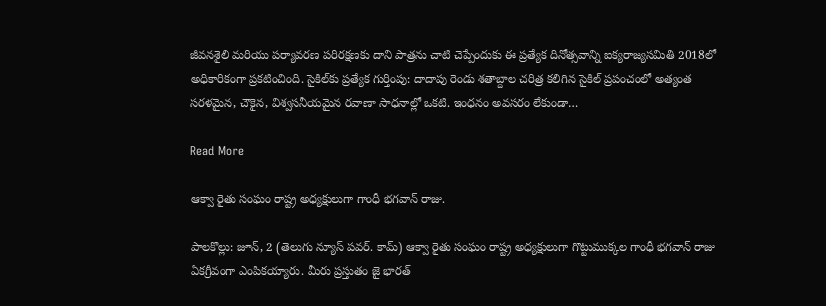జీవనశైలి మరియు పర్యావరణ పరిరక్షణకు దాని పాత్రను చాటి చెప్పేందుకు ఈ ప్రత్యేక దినోత్సవాన్ని ఐక్యరాజ్యసమితి 2018లో అధికారికంగా ప్రకటించింది. సైకిల్‌కు ప్రత్యేక గుర్తింపు: దాదాపు రెండు శతాబ్దాల చరిత్ర కలిగిన సైకిల్ ప్రపంచంలో అత్యంత సరళమైన, చౌకైన, విశ్వసనీయమైన రవాణా సాధనాల్లో ఒకటి. ఇంధనం అవసరం లేకుండా…

Read More

ఆక్వా రైతు సంఘం రాష్ట్ర అధ్యక్షులుగా గాంధీ భగవాన్ రాజు.

పాలకొల్లు: జూన్, 2 (తెలుగు న్యూస్ పవర్. కామ్) ఆక్వా రైతు సంఘం రాష్ట్ర అధ్యక్షులుగా గొట్టుముక్కల గాంధీ భగవాన్ రాజు ఏకగ్రీవంగా ఎంపికయ్యారు. మీరు ప్రస్తుతం జై భారత్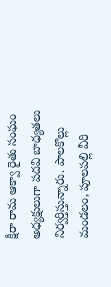క్షీరా రామ ఆక్వా రైతు సంఘం అధ్యక్షులుగా పదవి బాధ్యతలు నిర్వర్తిస్తున్నారు. పాలకొల్లు మండలం, పూలపల్లి వీరి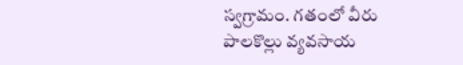స్వగ్రామం. గతంలో వీరు పాలకొల్లు వ్యవసాయ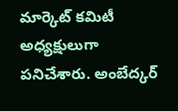మార్కెట్ కమిటీ అధ్యక్షులుగా పనిచేశారు. అంబేద్కర్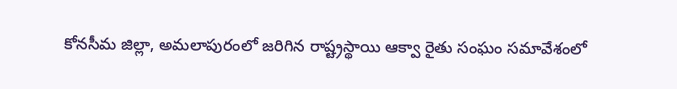కోనసీమ జిల్లా, అమలాపురంలో జరిగిన రాష్ట్రస్థాయి ఆక్వా రైతు సంఘం సమావేశంలో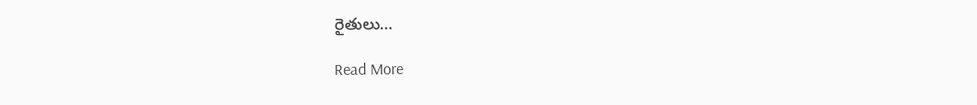రైతులు…

Read More